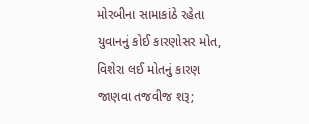મોરબીના સામાકાંઠે રહેતા યુવાનનું કોઈ કારણોસર મોત, વિશેરા લઈ મોતનું કારણ જાણવા તજવીજ શરૂ;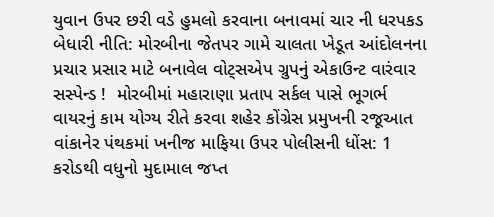યુવાન ઉપર છરી વડે હુમલો કરવાના બનાવમાં ચાર ની ધરપકડ બેધારી નીતિ: મોરબીના જેતપર ગામે ચાલતા ખેડૂત આંદોલનના પ્રચાર પ્રસાર માટે બનાવેલ વોટ્સએપ ગ્રુપનું એકાઉન્ટ વારંવાર સસ્પેન્ડ !  મોરબીમાં મહારાણા પ્રતાપ સર્કલ પાસે ભૂગર્ભ વાયરનું કામ યોગ્ય રીતે કરવા શહેર કોંગ્રેસ પ્રમુખની રજૂઆત વાંકાનેર પંથકમાં ખનીજ માફિયા ઉપર પોલીસની ધોંસ: 1 કરોડથી વધુનો મુદામાલ જપ્ત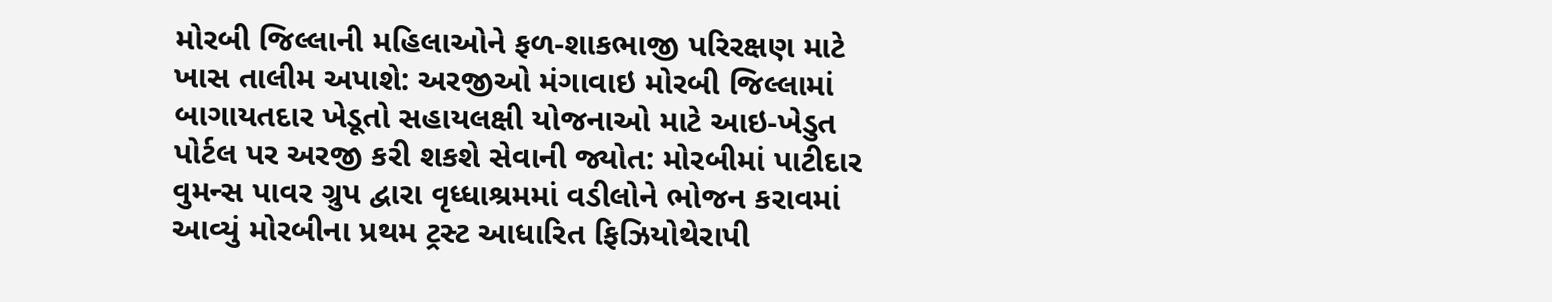મોરબી જિલ્લાની મહિલાઓને ફળ-શાકભાજી પરિરક્ષણ માટે ખાસ તાલીમ અપાશે: અરજીઓ મંગાવાઇ મોરબી જિલ્લામાં બાગાયતદાર ખેડૂતો સહાયલક્ષી યોજનાઓ માટે આઇ-ખેડુત પોર્ટલ પર અરજી કરી શકશે સેવાની જ્યોત: મોરબીમાં પાટીદાર વુમન્સ પાવર ગ્રુપ દ્વારા વૃધ્ધાશ્રમમાં વડીલોને ભોજન કરાવમાં આવ્યું મોરબીના પ્રથમ ટ્રસ્ટ આધારિત ફિઝિયોથેરાપી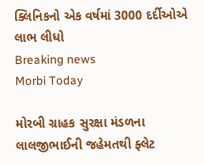ક્લિનિકનો એક વર્ષમાં 3000 દર્દીઓએ લાભ લીધો
Breaking news
Morbi Today

મોરબી ગ્રાહક સુરક્ષા મંડળના લાલજીભાઈની જહેમતથી ફ્લેટ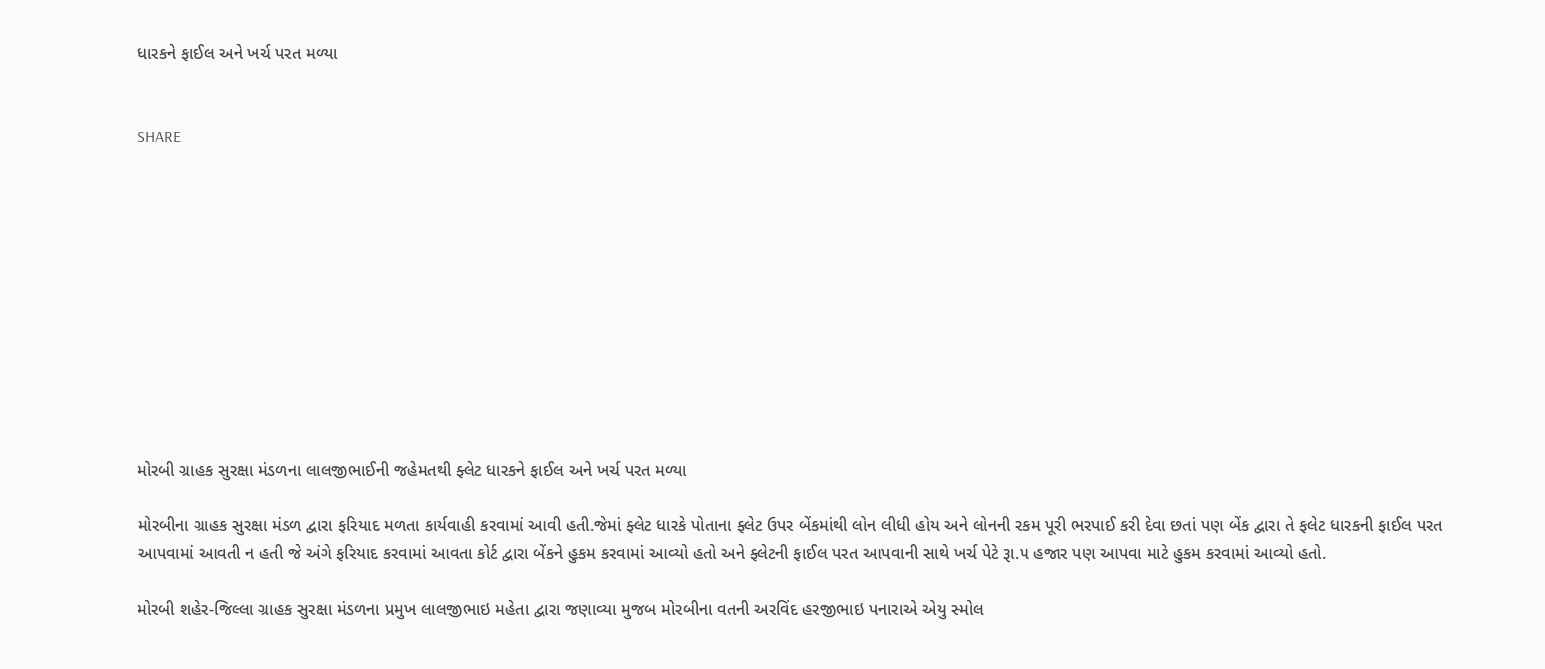ધારકને ફાઈલ અને ખર્ચ પરત મળ્યા


SHARE











મોરબી ગ્રાહક સુરક્ષા મંડળના લાલજીભાઈની જહેમતથી ફ્લેટ ધારકને ફાઈલ અને ખર્ચ પરત મળ્યા

મોરબીના ગ્રાહક સુરક્ષા મંડળ દ્વારા ફરિયાદ મળતા કાર્યવાહી કરવામાં આવી હતી.જેમાં ફ્લેટ ધારકે પોતાના ફ્લેટ ઉપર બેંકમાંથી લોન લીધી હોય અને લોનની રકમ પૂરી ભરપાઈ કરી દેવા છતાં પણ બેંક દ્વારા તે ફલેટ ધારકની ફાઈલ પરત આપવામાં આવતી ન હતી જે અંગે ફરિયાદ કરવામાં આવતા કોર્ટ દ્વારા બેંકને હુકમ કરવામાં આવ્યો હતો અને ફ્લેટની ફાઈલ પરત આપવાની સાથે ખર્ચ પેટે રૂા.૫ હજાર પણ આપવા માટે હુકમ કરવામાં આવ્યો હતો.

મોરબી શહેર-જિલ્લા ગ્રાહક સુરક્ષા મંડળના પ્રમુખ લાલજીભાઇ મહેતા દ્વારા જણાવ્યા મુજબ મોરબીના વતની અરવિંદ હરજીભાઇ પનારાએ એયુ સ્મોલ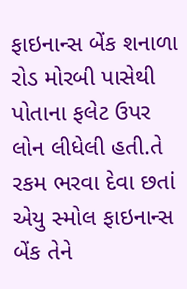ફાઇનાન્સ બેંક શનાળા રોડ મોરબી પાસેથી પોતાના ફલેટ ઉપર લોન લીધેલી હતી.તે રકમ ભરવા દેવા છતાં એયુ સ્મોલ ફાઇનાન્સ બેંક તેને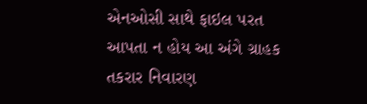એનઓસી સાથે ફાઇલ પરત આપતા ન હોય આ અંગે ગ્રાહક તકરાર નિવારણ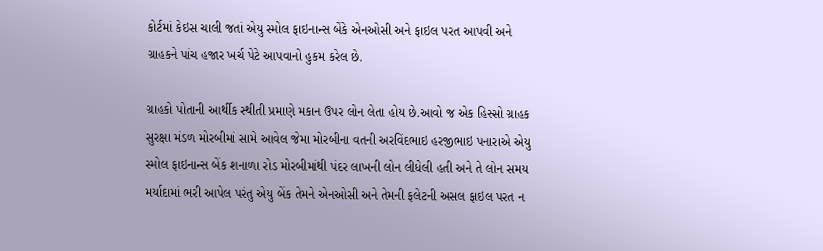કોર્ટમાં કેઇસ ચાલી જતાં એયુ સ્મોલ ફાઇનાન્સ બેંકે એનઓસી અને ફાઇલ પરત આપવી અને ગ્રાહકને પાંચ હજાર ખર્ચ પેટે આપવાનો હુકમ કરેલ છે.

ગ્રાહકો પોતાની આર્થીક સ્થીતી પ્રમાણે મકાન ઉપર લોન લેતા હોય છે.આવો જ એક હિસ્સો ગ્રાહક સુરક્ષા મંડળ મોરબીમાં સામે આવેલ જેમા મોરબીના વતની અરવિંદભાઇ હરજીભાઇ પનારાએ એયુ સ્મોલ ફાઇનાન્સ બેંક શનાળા રોડ મોરબીમાંથી પંદર લાખની લોન લીધેલી હતી અને તે લોન સમય મર્યાદામાં ભરી આપેલ પરંતુ એયુ બેંક તેમને એનઓસી અને તેમની ફલેટની અસલ ફાઇલ પરત ન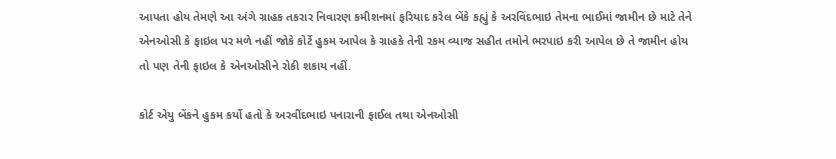આપતા હોય તેમણે આ અંગે ગ્રાહક તકરાર નિવારણ કમીશનમાં ફરિયાદ કરેલ બેંકે કહ્યું કે અરવિંદભાઇ તેમના ભાઈમાં જામીન છે માટે તેને એનઓસી કે ફાઇલ પર મળે નહીં જોકે કોર્ટે હુકમ આપેલ કે ગ્રાહકે તેની રકમ વ્યાજ સહીત તમોને ભરપાઇ કરી આપેલ છે તે જામીન હોય તો પણ તેની ફાઇલ કે એનઓસીને રોકી શકાય નહીં.

કોર્ટ એયુ બેંકને હુકમ કર્યો હતો કે અરવીંદભાઇ પનારાની ફાઈલ તથા એનઓસી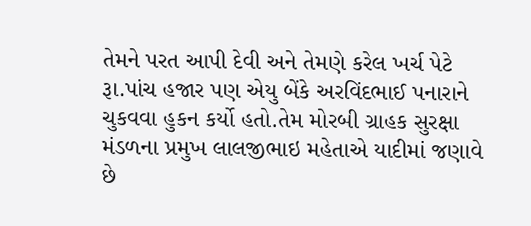તેમને પરત આપી દેવી અને તેમણે કરેલ ખર્ચ પેટે રૂા.પાંચ હજાર પણ એયુ બેંકે અરવિંદભાઈ પનારાને ચુકવવા હુકન કર્યો હતો.તેમ મોરબી ગ્રાહક સુરક્ષા મંડળના પ્રમુખ લાલજીભાઇ મહેતાએ યાદીમાં જણાવે છે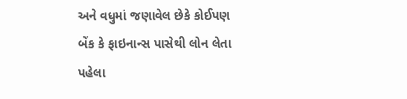અને વધુમાં જણાવેલ છેકે કોઈપણ બેંક કે ફાઇનાન્સ પાસેથી લોન લેતા પહેલા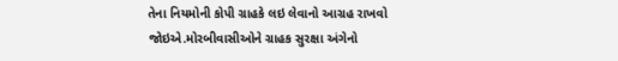તેના નિયમોની કોપી ગ્રાહકે લઇ લેવાનો આગ્રહ રાખવો જોઇએ.મોરબીવાસીઓને ગ્રાહક સુરક્ષા અંગેનો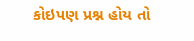કોઇપણ પ્રશ્ન હોય તો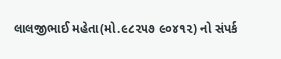લાલજીભાઈ મહેતા(મો.૯૮૨૫૭ ૯૦૪૧૨) નો સંપર્ક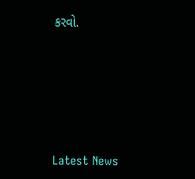કરવો.






Latest News